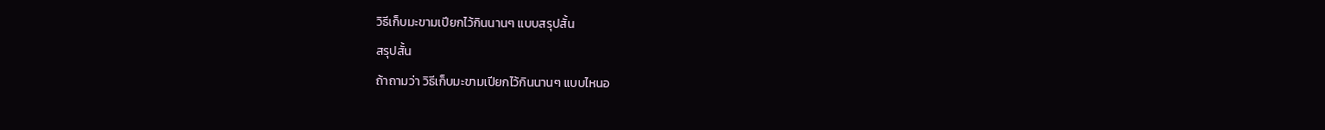วิธีเก็บมะขามเปียกไว้กินนานๆ แบบสรุปสั้น
สรุปสั้น
ถ้าถามว่า วิธีเก็บมะขามเปียกไว้กินนานๆ แบบไหนอ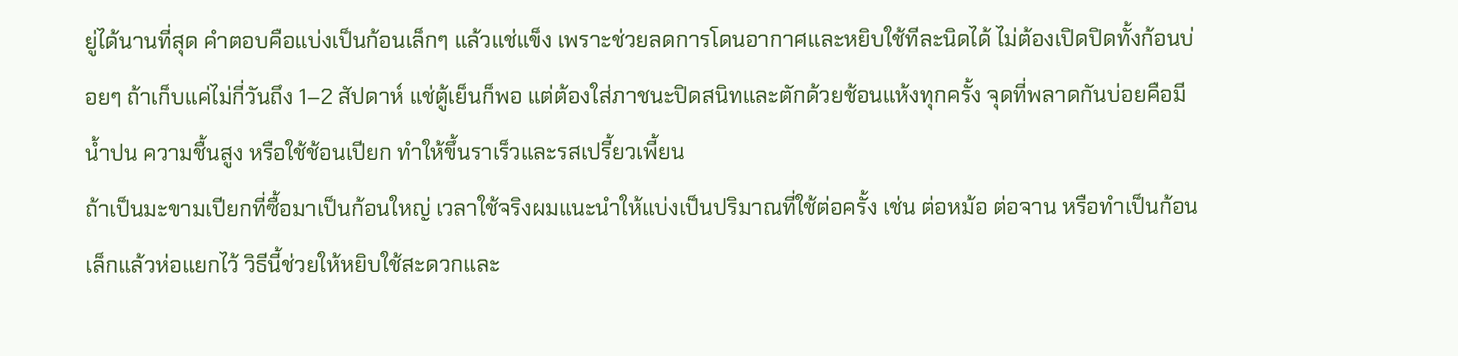ยู่ได้นานที่สุด คำตอบคือแบ่งเป็นก้อนเล็กๆ แล้วแช่แข็ง เพราะช่วยลดการโดนอากาศและหยิบใช้ทีละนิดได้ ไม่ต้องเปิดปิดทั้งก้อนบ่อยๆ ถ้าเก็บแค่ไม่กี่วันถึง 1–2 สัปดาห์ แช่ตู้เย็นก็พอ แต่ต้องใส่ภาชนะปิดสนิทและตักด้วยช้อนแห้งทุกครั้ง จุดที่พลาดกันบ่อยคือมีน้ำปน ความชื้นสูง หรือใช้ช้อนเปียก ทำให้ขึ้นราเร็วและรสเปรี้ยวเพี้ยน
ถ้าเป็นมะขามเปียกที่ซื้อมาเป็นก้อนใหญ่ เวลาใช้จริงผมแนะนำให้แบ่งเป็นปริมาณที่ใช้ต่อครั้ง เช่น ต่อหม้อ ต่อจาน หรือทำเป็นก้อนเล็กแล้วห่อแยกไว้ วิธีนี้ช่วยให้หยิบใช้สะดวกและ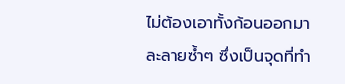ไม่ต้องเอาทั้งก้อนออกมาละลายซ้ำๆ ซึ่งเป็นจุดที่ทำ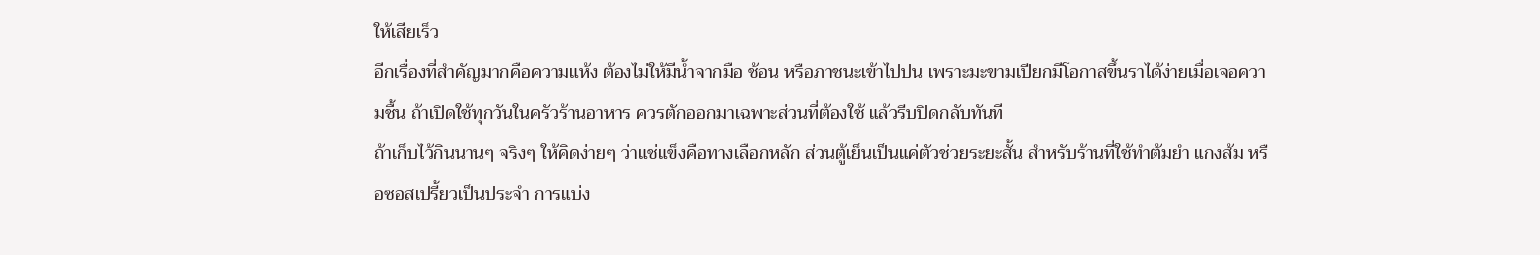ให้เสียเร็ว
อีกเรื่องที่สำคัญมากคือความแห้ง ต้องไม่ให้มีน้ำจากมือ ช้อน หรือภาชนะเข้าไปปน เพราะมะขามเปียกมีโอกาสขึ้นราได้ง่ายเมื่อเจอความชื้น ถ้าเปิดใช้ทุกวันในครัวร้านอาหาร ควรตักออกมาเฉพาะส่วนที่ต้องใช้ แล้วรีบปิดกลับทันที
ถ้าเก็บไว้กินนานๆ จริงๆ ให้คิดง่ายๆ ว่าแช่แข็งคือทางเลือกหลัก ส่วนตู้เย็นเป็นแค่ตัวช่วยระยะสั้น สำหรับร้านที่ใช้ทำต้มยำ แกงส้ม หรือซอสเปรี้ยวเป็นประจำ การแบ่ง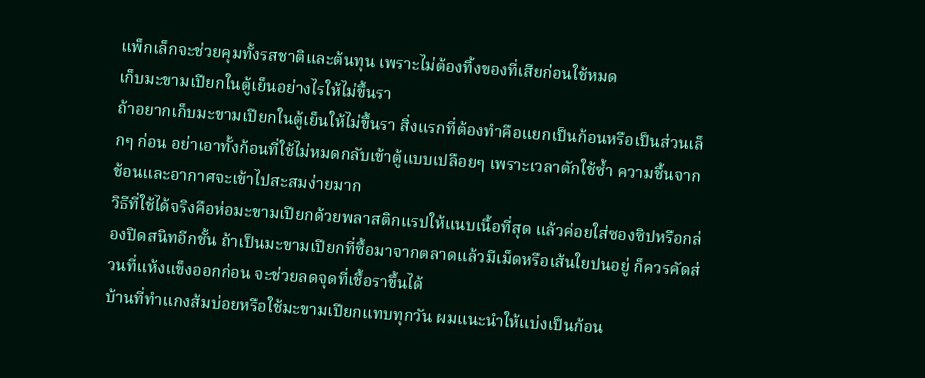แพ็กเล็กจะช่วยคุมทั้งรสชาติและต้นทุน เพราะไม่ต้องทิ้งของที่เสียก่อนใช้หมด
เก็บมะขามเปียกในตู้เย็นอย่างไรให้ไม่ขึ้นรา
ถ้าอยากเก็บมะขามเปียกในตู้เย็นให้ไม่ขึ้นรา สิ่งแรกที่ต้องทำคือแยกเป็นก้อนหรือเป็นส่วนเล็กๆ ก่อน อย่าเอาทั้งก้อนที่ใช้ไม่หมดกลับเข้าตู้แบบเปลือยๆ เพราะเวลาตักใช้ซ้ำ ความชื้นจากช้อนและอากาศจะเข้าไปสะสมง่ายมาก
วิธีที่ใช้ได้จริงคือห่อมะขามเปียกด้วยพลาสติกแรปให้แนบเนื้อที่สุด แล้วค่อยใส่ซองซิปหรือกล่องปิดสนิทอีกชั้น ถ้าเป็นมะขามเปียกที่ซื้อมาจากตลาดแล้วมีเม็ดหรือเส้นใยปนอยู่ ก็ควรคัดส่วนที่แห้งแข็งออกก่อน จะช่วยลดจุดที่เชื้อราขึ้นได้
บ้านที่ทำแกงส้มบ่อยหรือใช้มะขามเปียกแทบทุกวัน ผมแนะนำให้แบ่งเป็นก้อน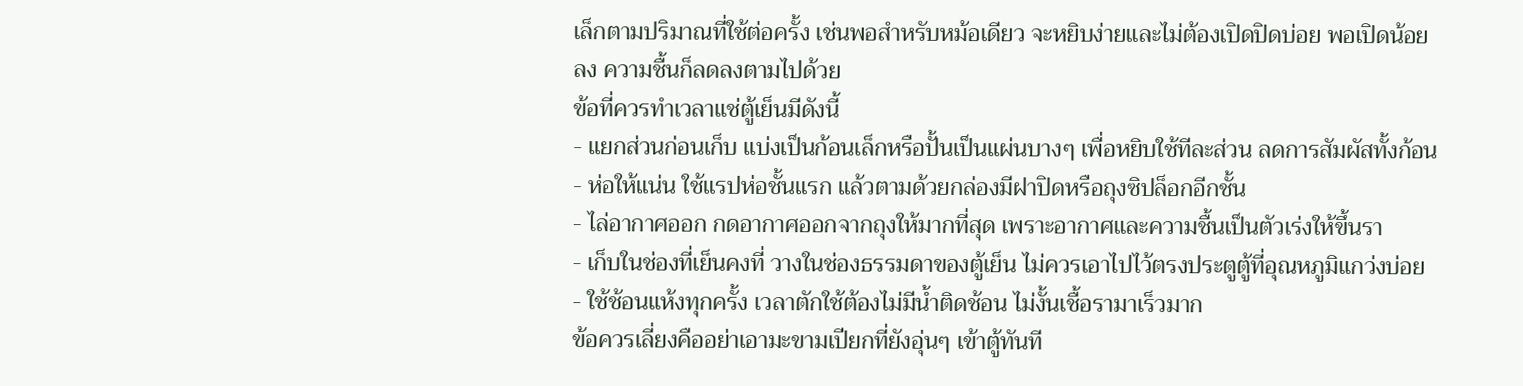เล็กตามปริมาณที่ใช้ต่อครั้ง เช่นพอสำหรับหม้อเดียว จะหยิบง่ายและไม่ต้องเปิดปิดบ่อย พอเปิดน้อยลง ความชื้นก็ลดลงตามไปด้วย
ข้อที่ควรทำเวลาแช่ตู้เย็นมีดังนี้
- แยกส่วนก่อนเก็บ แบ่งเป็นก้อนเล็กหรือปั้นเป็นแผ่นบางๆ เพื่อหยิบใช้ทีละส่วน ลดการสัมผัสทั้งก้อน
- ห่อให้แน่น ใช้แรปห่อชั้นแรก แล้วตามด้วยกล่องมีฝาปิดหรือถุงซิปล็อกอีกชั้น
- ไล่อากาศออก กดอากาศออกจากถุงให้มากที่สุด เพราะอากาศและความชื้นเป็นตัวเร่งให้ขึ้นรา
- เก็บในช่องที่เย็นคงที่ วางในช่องธรรมดาของตู้เย็น ไม่ควรเอาไปไว้ตรงประตูตู้ที่อุณหภูมิแกว่งบ่อย
- ใช้ช้อนแห้งทุกครั้ง เวลาตักใช้ต้องไม่มีน้ำติดช้อน ไม่งั้นเชื้อรามาเร็วมาก
ข้อควรเลี่ยงคืออย่าเอามะขามเปียกที่ยังอุ่นๆ เข้าตู้ทันที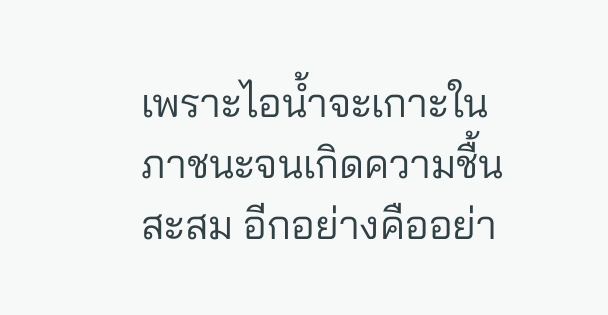เพราะไอน้ำจะเกาะในภาชนะจนเกิดความชื้นสะสม อีกอย่างคืออย่า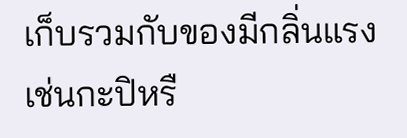เก็บรวมกับของมีกลิ่นแรง เช่นกะปิหรื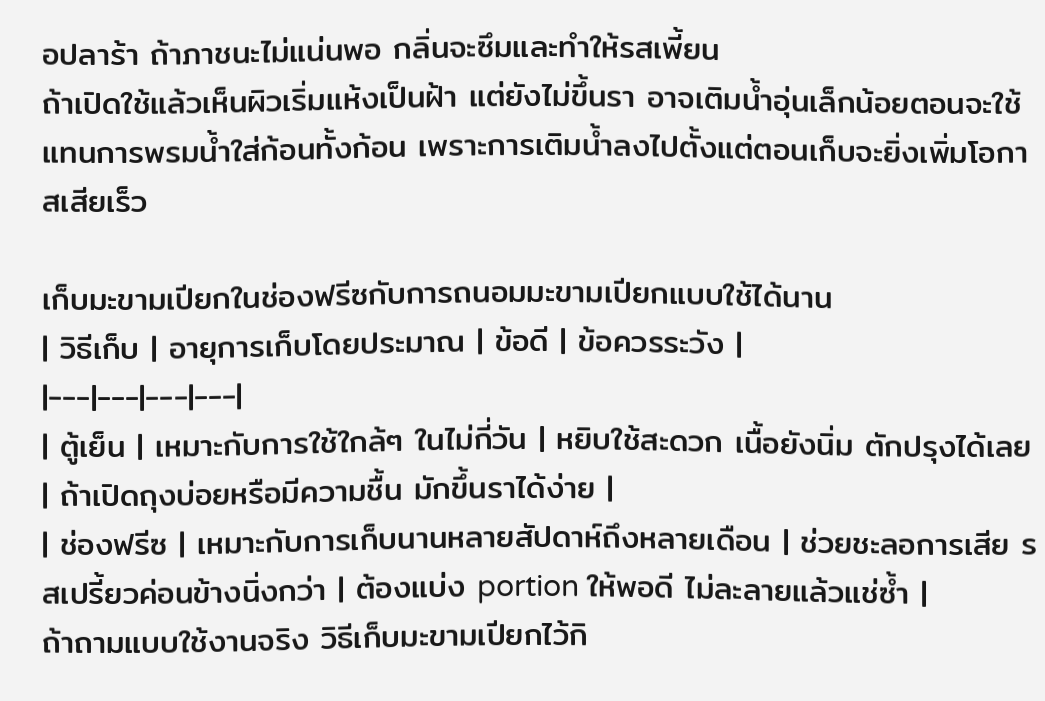อปลาร้า ถ้าภาชนะไม่แน่นพอ กลิ่นจะซึมและทำให้รสเพี้ยน
ถ้าเปิดใช้แล้วเห็นผิวเริ่มแห้งเป็นฝ้า แต่ยังไม่ขึ้นรา อาจเติมน้ำอุ่นเล็กน้อยตอนจะใช้แทนการพรมน้ำใส่ก้อนทั้งก้อน เพราะการเติมน้ำลงไปตั้งแต่ตอนเก็บจะยิ่งเพิ่มโอกาสเสียเร็ว

เก็บมะขามเปียกในช่องฟรีซกับการถนอมมะขามเปียกแบบใช้ได้นาน
| วิธีเก็บ | อายุการเก็บโดยประมาณ | ข้อดี | ข้อควรระวัง |
|---|---|---|---|
| ตู้เย็น | เหมาะกับการใช้ใกล้ๆ ในไม่กี่วัน | หยิบใช้สะดวก เนื้อยังนิ่ม ตักปรุงได้เลย | ถ้าเปิดถุงบ่อยหรือมีความชื้น มักขึ้นราได้ง่าย |
| ช่องฟรีซ | เหมาะกับการเก็บนานหลายสัปดาห์ถึงหลายเดือน | ช่วยชะลอการเสีย รสเปรี้ยวค่อนข้างนิ่งกว่า | ต้องแบ่ง portion ให้พอดี ไม่ละลายแล้วแช่ซ้ำ |
ถ้าถามแบบใช้งานจริง วิธีเก็บมะขามเปียกไว้กิ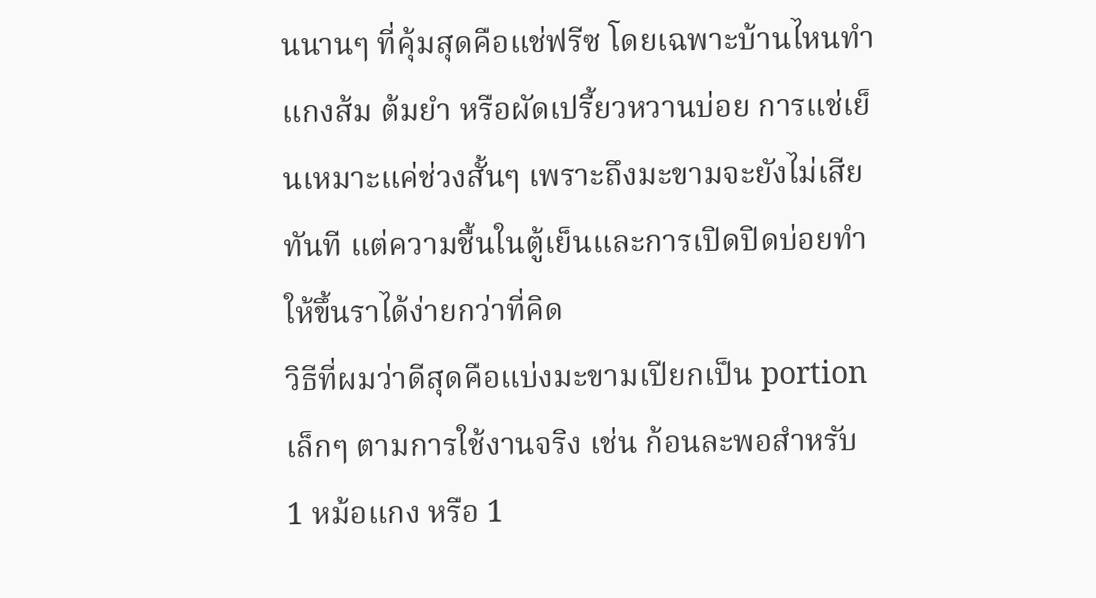นนานๆ ที่คุ้มสุดคือแช่ฟรีซ โดยเฉพาะบ้านไหนทำแกงส้ม ต้มยำ หรือผัดเปรี้ยวหวานบ่อย การแช่เย็นเหมาะแค่ช่วงสั้นๆ เพราะถึงมะขามจะยังไม่เสียทันที แต่ความชื้นในตู้เย็นและการเปิดปิดบ่อยทำให้ขึ้นราได้ง่ายกว่าที่คิด
วิธีที่ผมว่าดีสุดคือแบ่งมะขามเปียกเป็น portion เล็กๆ ตามการใช้งานจริง เช่น ก้อนละพอสำหรับ 1 หม้อแกง หรือ 1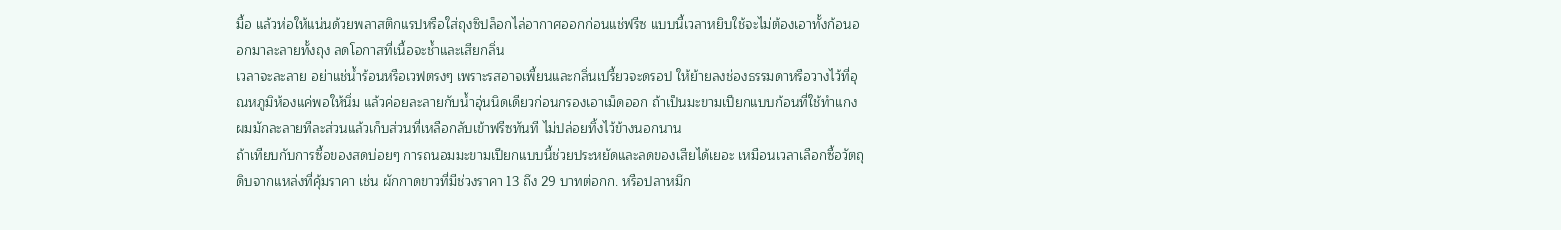มื้อ แล้วห่อให้แน่นด้วยพลาสติกแรปหรือใส่ถุงซิปล็อกไล่อากาศออกก่อนแช่ฟรีซ แบบนี้เวลาหยิบใช้จะไม่ต้องเอาทั้งก้อนออกมาละลายทั้งถุง ลดโอกาสที่เนื้อจะช้ำและเสียกลิ่น
เวลาจะละลาย อย่าแช่น้ำร้อนหรือเวฟตรงๆ เพราะรสอาจเพี้ยนและกลิ่นเปรี้ยวจะดรอป ให้ย้ายลงช่องธรรมดาหรือวางไว้ที่อุณหภูมิห้องแค่พอให้นิ่ม แล้วค่อยละลายกับน้ำอุ่นนิดเดียวก่อนกรองเอาเม็ดออก ถ้าเป็นมะขามเปียกแบบก้อนที่ใช้ทำแกง ผมมักละลายทีละส่วนแล้วเก็บส่วนที่เหลือกลับเข้าฟรีซทันที ไม่ปล่อยทิ้งไว้ข้างนอกนาน
ถ้าเทียบกับการซื้อของสดบ่อยๆ การถนอมมะขามเปียกแบบนี้ช่วยประหยัดและลดของเสียได้เยอะ เหมือนเวลาเลือกซื้อวัตถุดิบจากแหล่งที่คุ้มราคา เช่น ผักกาดขาวที่มีช่วงราคา 13 ถึง 29 บาทต่อกก. หรือปลาหมึก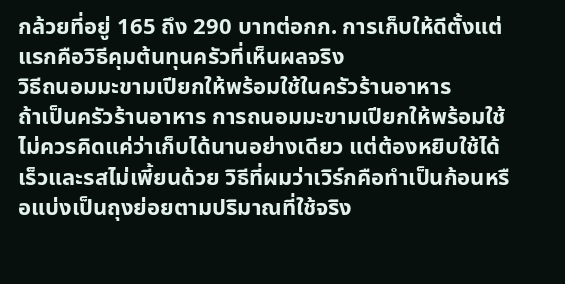กล้วยที่อยู่ 165 ถึง 290 บาทต่อกก. การเก็บให้ดีตั้งแต่แรกคือวิธีคุมต้นทุนครัวที่เห็นผลจริง
วิธีถนอมมะขามเปียกให้พร้อมใช้ในครัวร้านอาหาร
ถ้าเป็นครัวร้านอาหาร การถนอมมะขามเปียกให้พร้อมใช้ไม่ควรคิดแค่ว่าเก็บได้นานอย่างเดียว แต่ต้องหยิบใช้ได้เร็วและรสไม่เพี้ยนด้วย วิธีที่ผมว่าเวิร์กคือทำเป็นก้อนหรือแบ่งเป็นถุงย่อยตามปริมาณที่ใช้จริง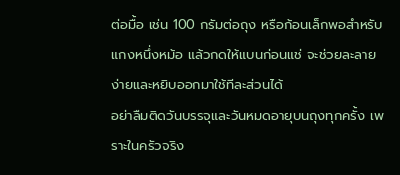ต่อมื้อ เช่น 100 กรัมต่อถุง หรือก้อนเล็กพอสำหรับแกงหนึ่งหม้อ แล้วกดให้แบนก่อนแช่ จะช่วยละลายง่ายและหยิบออกมาใช้ทีละส่วนได้
อย่าลืมติดวันบรรจุและวันหมดอายุบนถุงทุกครั้ง เพราะในครัวจริง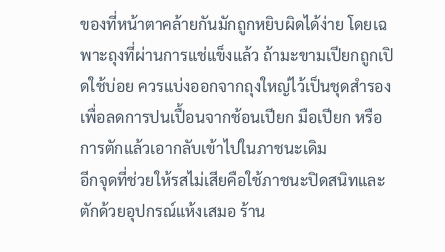ของที่หน้าตาคล้ายกันมักถูกหยิบผิดได้ง่าย โดยเฉพาะถุงที่ผ่านการแช่แข็งแล้ว ถ้ามะขามเปียกถูกเปิดใช้บ่อย ควรแบ่งออกจากถุงใหญ่ไว้เป็นชุดสำรอง เพื่อลดการปนเปื้อนจากช้อนเปียก มือเปียก หรือการตักแล้วเอากลับเข้าไปในภาชนะเดิม
อีกจุดที่ช่วยให้รสไม่เสียคือใช้ภาชนะปิดสนิทและตักด้วยอุปกรณ์แห้งเสมอ ร้าน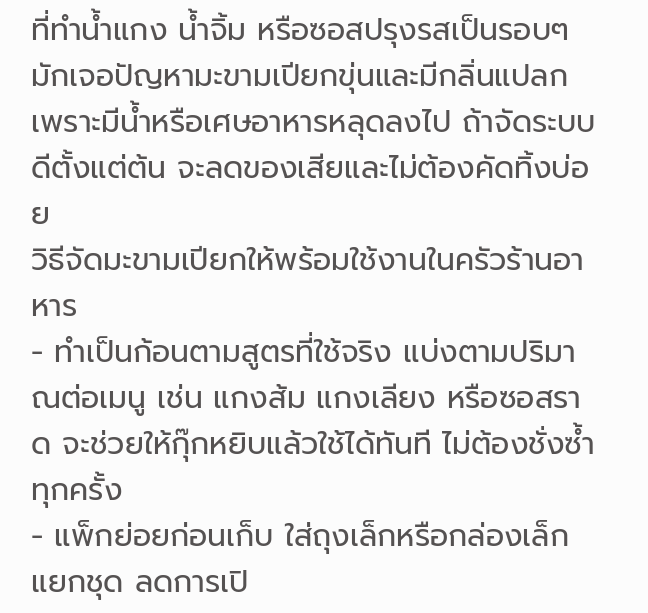ที่ทำน้ำแกง น้ำจิ้ม หรือซอสปรุงรสเป็นรอบๆ มักเจอปัญหามะขามเปียกขุ่นและมีกลิ่นแปลกเพราะมีน้ำหรือเศษอาหารหลุดลงไป ถ้าจัดระบบดีตั้งแต่ต้น จะลดของเสียและไม่ต้องคัดทิ้งบ่อย
วิธีจัดมะขามเปียกให้พร้อมใช้งานในครัวร้านอาหาร
- ทำเป็นก้อนตามสูตรที่ใช้จริง แบ่งตามปริมาณต่อเมนู เช่น แกงส้ม แกงเลียง หรือซอสราด จะช่วยให้กุ๊กหยิบแล้วใช้ได้ทันที ไม่ต้องชั่งซ้ำทุกครั้ง
- แพ็กย่อยก่อนเก็บ ใส่ถุงเล็กหรือกล่องเล็กแยกชุด ลดการเปิ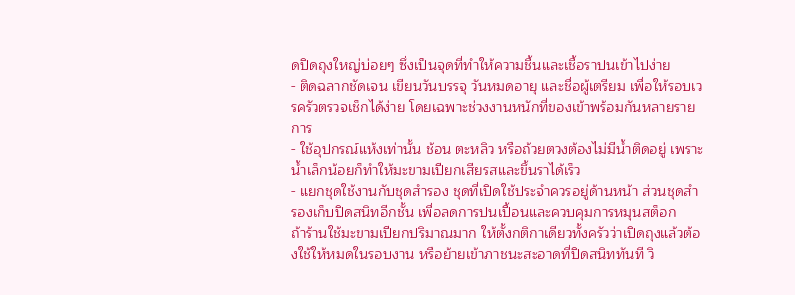ดปิดถุงใหญ่บ่อยๆ ซึ่งเป็นจุดที่ทำให้ความชื้นและเชื้อราปนเข้าไปง่าย
- ติดฉลากชัดเจน เขียนวันบรรจุ วันหมดอายุ และชื่อผู้เตรียม เพื่อให้รอบเวรครัวตรวจเช็กได้ง่าย โดยเฉพาะช่วงงานหนักที่ของเข้าพร้อมกันหลายรายการ
- ใช้อุปกรณ์แห้งเท่านั้น ช้อน ตะหลิว หรือถ้วยตวงต้องไม่มีน้ำติดอยู่ เพราะน้ำเล็กน้อยก็ทำให้มะขามเปียกเสียรสและขึ้นราได้เร็ว
- แยกชุดใช้งานกับชุดสำรอง ชุดที่เปิดใช้ประจำควรอยู่ด้านหน้า ส่วนชุดสำรองเก็บปิดสนิทอีกชั้น เพื่อลดการปนเปื้อนและควบคุมการหมุนสต็อก
ถ้าร้านใช้มะขามเปียกปริมาณมาก ให้ตั้งกติกาเดียวทั้งครัวว่าเปิดถุงแล้วต้องใช้ให้หมดในรอบงาน หรือย้ายเข้าภาชนะสะอาดที่ปิดสนิททันที วิ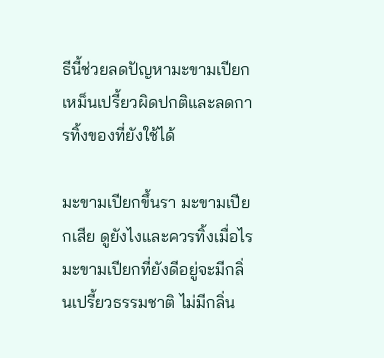ธีนี้ช่วยลดปัญหามะขามเปียกเหม็นเปรี้ยวผิดปกติและลดการทิ้งของที่ยังใช้ได้

มะขามเปียกขึ้นรา มะขามเปียกเสีย ดูยังไงและควรทิ้งเมื่อไร
มะขามเปียกที่ยังดีอยู่จะมีกลิ่นเปรี้ยวธรรมชาติ ไม่มีกลิ่น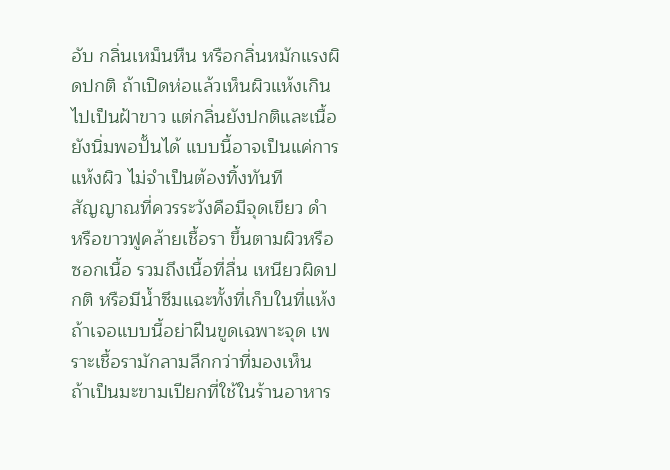อับ กลิ่นเหม็นหืน หรือกลิ่นหมักแรงผิดปกติ ถ้าเปิดห่อแล้วเห็นผิวแห้งเกินไปเป็นฝ้าขาว แต่กลิ่นยังปกติและเนื้อยังนิ่มพอปั้นได้ แบบนี้อาจเป็นแค่การแห้งผิว ไม่จำเป็นต้องทิ้งทันที
สัญญาณที่ควรระวังคือมีจุดเขียว ดำ หรือขาวฟูคล้ายเชื้อรา ขึ้นตามผิวหรือซอกเนื้อ รวมถึงเนื้อที่ลื่น เหนียวผิดปกติ หรือมีน้ำซึมแฉะทั้งที่เก็บในที่แห้ง ถ้าเจอแบบนี้อย่าฝืนขูดเฉพาะจุด เพราะเชื้อรามักลามลึกกว่าที่มองเห็น
ถ้าเป็นมะขามเปียกที่ใช้ในร้านอาหาร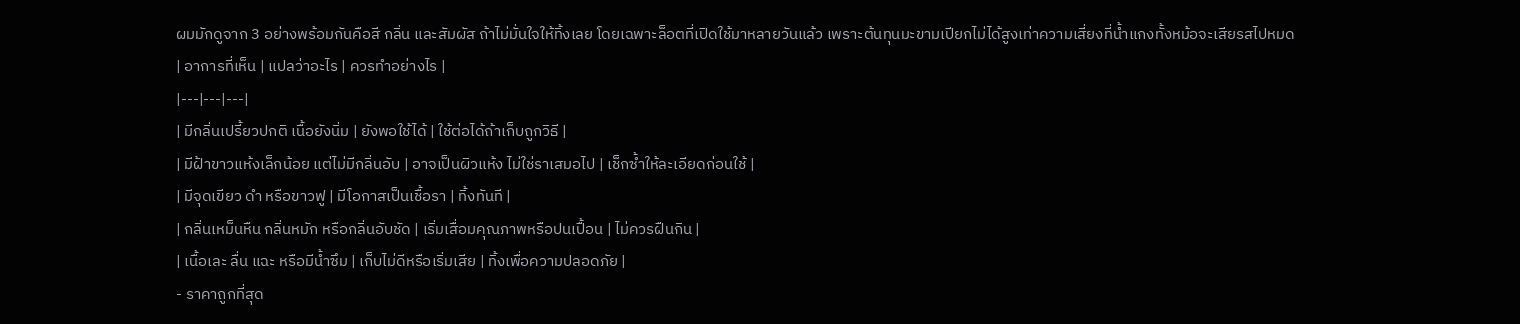ผมมักดูจาก 3 อย่างพร้อมกันคือสี กลิ่น และสัมผัส ถ้าไม่มั่นใจให้ทิ้งเลย โดยเฉพาะล็อตที่เปิดใช้มาหลายวันแล้ว เพราะต้นทุนมะขามเปียกไม่ได้สูงเท่าความเสี่ยงที่น้ำแกงทั้งหม้อจะเสียรสไปหมด
| อาการที่เห็น | แปลว่าอะไร | ควรทำอย่างไร |
|---|---|---|
| มีกลิ่นเปรี้ยวปกติ เนื้อยังนิ่ม | ยังพอใช้ได้ | ใช้ต่อได้ถ้าเก็บถูกวิธี |
| มีฝ้าขาวแห้งเล็กน้อย แต่ไม่มีกลิ่นอับ | อาจเป็นผิวแห้ง ไม่ใช่ราเสมอไป | เช็กซ้ำให้ละเอียดก่อนใช้ |
| มีจุดเขียว ดำ หรือขาวฟู | มีโอกาสเป็นเชื้อรา | ทิ้งทันที |
| กลิ่นเหม็นหืน กลิ่นหมัก หรือกลิ่นอับชัด | เริ่มเสื่อมคุณภาพหรือปนเปื้อน | ไม่ควรฝืนกิน |
| เนื้อเละ ลื่น แฉะ หรือมีน้ำซึม | เก็บไม่ดีหรือเริ่มเสีย | ทิ้งเพื่อความปลอดภัย |
- ราคาถูกที่สุด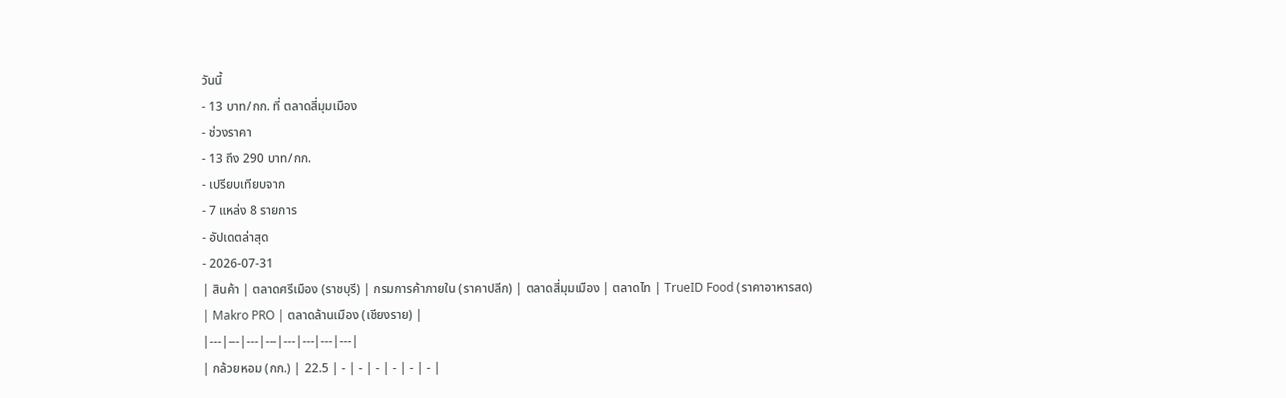วันนี้
- 13 บาท/กก. ที่ ตลาดสี่มุมเมือง
- ช่วงราคา
- 13 ถึง 290 บาท/กก.
- เปรียบเทียบจาก
- 7 แหล่ง 8 รายการ
- อัปเดตล่าสุด
- 2026-07-31
| สินค้า | ตลาดศรีเมือง (ราชบุรี) | กรมการค้าภายใน (ราคาปลีก) | ตลาดสี่มุมเมือง | ตลาดไท | TrueID Food (ราคาอาหารสด) | Makro PRO | ตลาดล้านเมือง (เชียงราย) |
|---|---|---|---|---|---|---|---|
| กล้วยหอม (กก.) | 22.5 | - | - | - | - | - | - |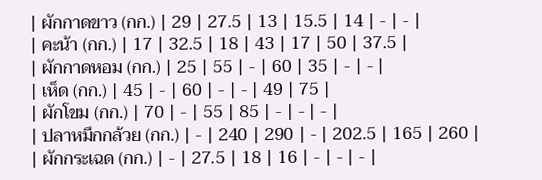| ผักกาดขาว (กก.) | 29 | 27.5 | 13 | 15.5 | 14 | - | - |
| คะน้า (กก.) | 17 | 32.5 | 18 | 43 | 17 | 50 | 37.5 |
| ผักกาดหอม (กก.) | 25 | 55 | - | 60 | 35 | - | - |
| เห็ด (กก.) | 45 | - | 60 | - | - | 49 | 75 |
| ผักโขม (กก.) | 70 | - | 55 | 85 | - | - | - |
| ปลาหมึกกล้วย (กก.) | - | 240 | 290 | - | 202.5 | 165 | 260 |
| ผักกระเฉด (กก.) | - | 27.5 | 18 | 16 | - | - | - |